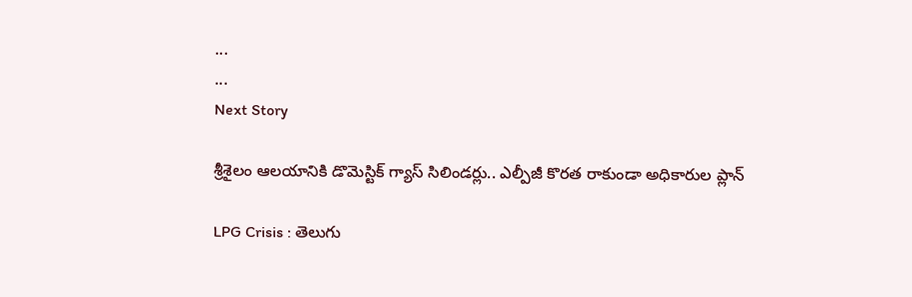...
...
Next Story

శ్రీశైలం ఆలయానికి డొమెస్టిక్ గ్యాస్ సిలిండర్లు.. ఎల్పీజీ కొరత రాకుండా అధికారుల ప్లాన్

LPG Crisis : తెలుగు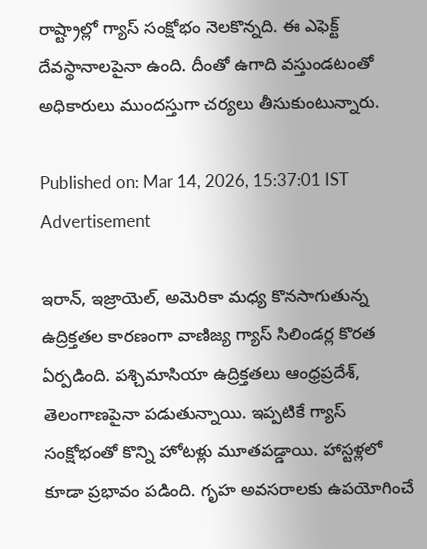రాష్ట్రాల్లో గ్యాస్ సంక్షోభం నెలకొన్నది. ఈ ఎఫెక్ట్ దేవస్థానాలపైనా ఉంది. దీంతో ఉగాది వస్తుండటంతో అధికారులు ముందస్తుగా చర్యలు తీసుకుంటున్నారు.

Published on: Mar 14, 2026, 15:37:01 IST
Advertisement

ఇరాన్, ఇజ్రాయెల్, అమెరికా మధ్య కొనసాగుతున్న ఉద్రిక్తతల కారణంగా వాణిజ్య గ్యాస్ సిలిండర్ల కొరత ఏర్పడింది. పశ్చిమాసియా ఉద్రిక్తతలు ఆంధ్రప్రదేశ్, తెలంగాణపైనా పడుతున్నాయి. ఇప్పటికే గ్యాస్ సంక్షోభంతో కొన్ని హోటళ్లు మూతపడ్డాయి. హాస్టళ్లలో కూడా ప్రభావం పడింది. గృహ అవసరాలకు ఉపయోగించే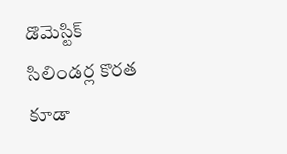డొమెస్టిక్ సిలిండర్ల కొరత కూడా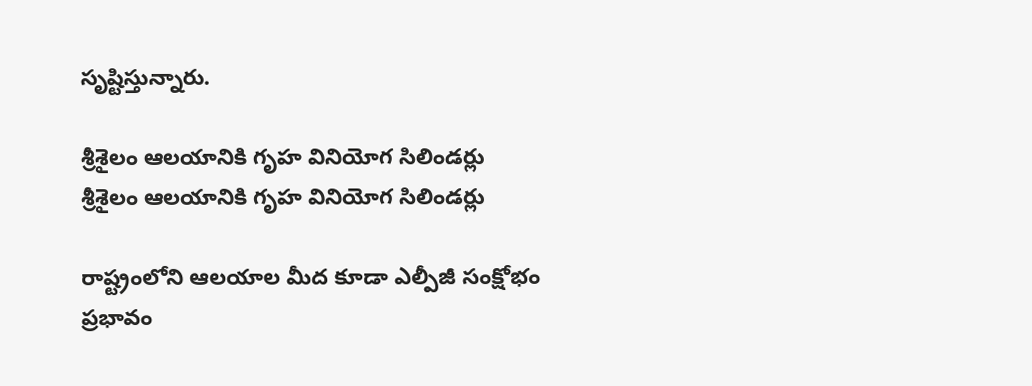సృష్టిస్తున్నారు.

శ్రీశైలం ఆలయానికి గృహ వినియోగ సిలిండర్లు
శ్రీశైలం ఆలయానికి గృహ వినియోగ సిలిండర్లు

రాష్ట్రంలోని ఆలయాల మీద కూడా ఎల్పీజీ సంక్షోభం ప్రభావం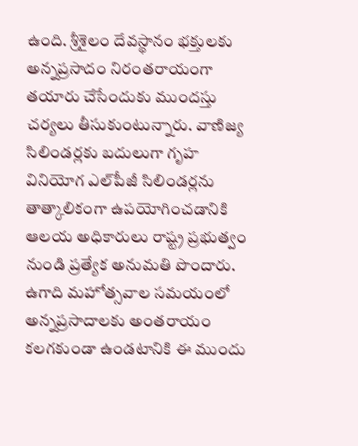ఉంది. శ్రీశైలం దేవస్థానం భక్తులకు అన్నప్రసాదం నిరంతరాయంగా తయారు చేసేందుకు ముందస్తు చర్యలు తీసుకుంటున్నారు. వాణిజ్య సిలిండర్లకు బదులుగా గృహ వినియోగ ఎల్‌పీజీ సిలిండర్లను తాత్కాలికంగా ఉపయోగించడానికి ఆలయ అధికారులు రాష్ట్ర ప్రభుత్వం నుండి ప్రత్యేక అనుమతి పొందారు. ఉగాది మహోత్సవాల సమయంలో అన్నప్రసాదాలకు అంతరాయం కలగకుండా ఉండటానికి ఈ ముందు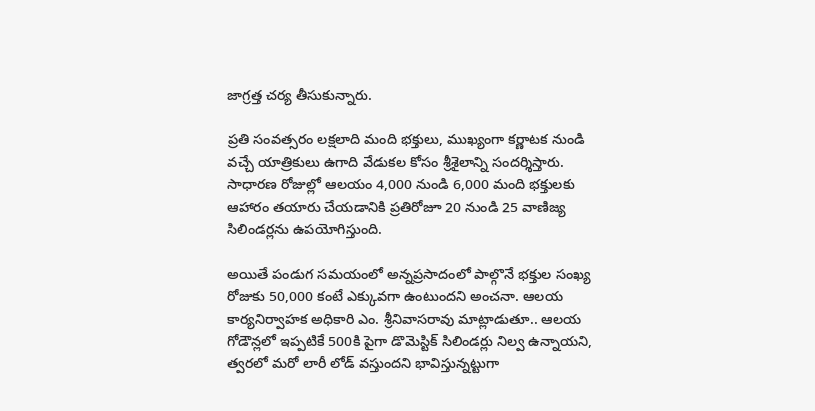జాగ్రత్త చర్య తీసుకున్నారు.

ప్రతి సంవత్సరం లక్షలాది మంది భక్తులు, ముఖ్యంగా కర్ణాటక నుండి వచ్చే యాత్రికులు ఉగాది వేడుకల కోసం శ్రీశైలాన్ని సందర్శిస్తారు. సాధారణ రోజుల్లో ఆలయం 4,000 నుండి 6,000 మంది భక్తులకు ఆహారం తయారు చేయడానికి ప్రతిరోజూ 20 నుండి 25 వాణిజ్య సిలిండర్లను ఉపయోగిస్తుంది.

అయితే పండుగ సమయంలో అన్నప్రసాదంలో పాల్గొనే భక్తుల సంఖ్య రోజుకు 50,000 కంటే ఎక్కువగా ఉంటుందని అంచనా. ఆలయ కార్యనిర్వాహక అధికారి ఎం. శ్రీనివాసరావు మాట్లాడుతూ.. ఆలయ గోడౌన్లలో ఇప్పటికే 500కి పైగా డొమెస్టిక్ సిలిండర్లు నిల్వ ఉన్నాయని, త్వరలో మరో లారీ లోడ్ వస్తుందని భావిస్తున్నట్టుగా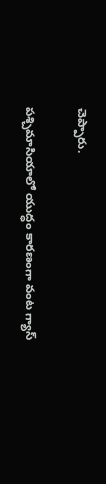చెప్పారు.

పశ్చిమాసియాలో యుద్ధం కారణంగా వంట గ్యాస్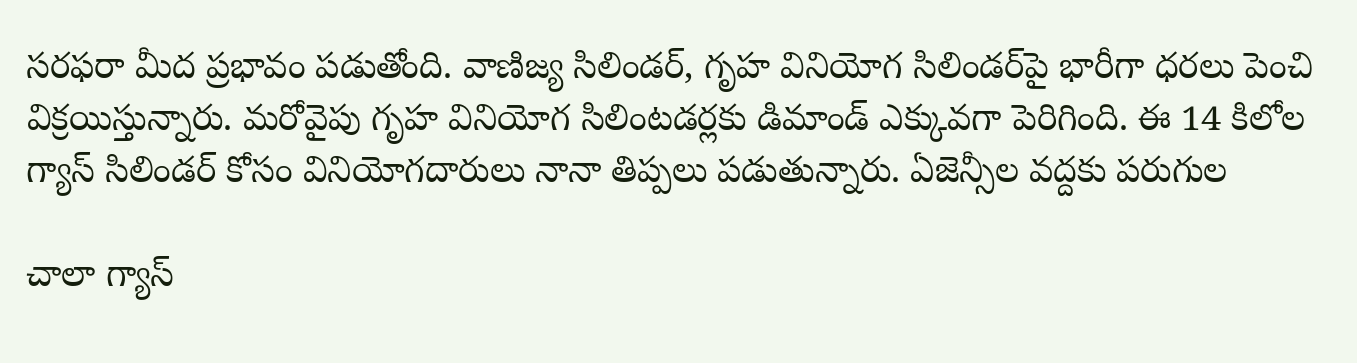సరఫరా మీద ప్రభావం పడుతోంది. వాణిజ్య సిలిండర్, గృహ వినియోగ సిలిండర్‌పై భారీగా ధరలు పెంచి విక్రయిస్తున్నారు. మరోవైపు గృహ వినియోగ సిలింటడర్లకు డిమాండ్ ఎక్కువగా పెరిగింది. ఈ 14 కిలోల గ్యాస్ సిలిండర్ కోసం వినియోగదారులు నానా తిప్పలు పడుతున్నారు. ఏజెన్సీల వద్దకు పరుగుల

చాలా గ్యాస్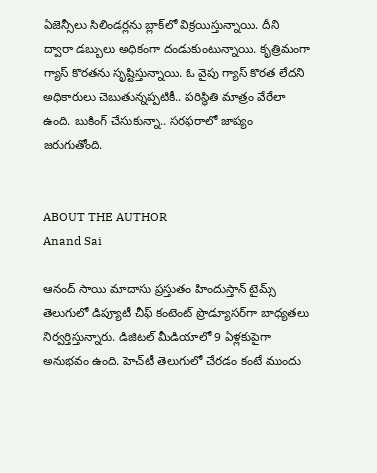ఏజెన్సీలు సిలిండర్లను బ్లాక్‌లో విక్రయిస్తున్నాయి. దీని ద్వారా డబ్బులు అధికంగా దండుకుంటున్నాయి. కృత్రిమంగా గ్యాస్ కొరతను సృష్టిస్తున్నాయి. ఓ వైపు గ్యాస్ కొరత లేదని అధికారులు చెబుతున్నప్పటికీ.. పరిస్థితి మాత్రం వేరేలా ఉంది. బుకింగ్ చేసుకున్నా.. సరఫరాలో జాప్యం జరుగుతోంది.


ABOUT THE AUTHOR
Anand Sai

ఆనంద్ సాయి మాదాసు ప్రస్తుతం హిందుస్తాన్ టైమ్స్ తెలుగులో డిప్యూటీ చీఫ్ కంటెంట్ ప్రొడ్యూసర్‌గా బాధ్యతలు నిర్వర్తిస్తున్నారు. డిజిటల్ మీడియాలో 9 ఏళ్లకుపైగా అనుభవం ఉంది. హెచ్‌టీ తెలుగులో చేరడం కంటే ముందు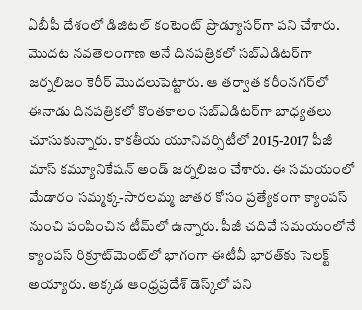ఏబీపీ దేశంలో డిజిటల్ కంటెంట్ ప్రొడ్యూసర్‌గా పని చేశారు. మెుదట నవతెలంగాణ అనే దినపత్రికలో సబ్ఎడిటర్‌గా జర్నలిజం కెరీర్ మెుదలుపెట్టారు. ఆ తర్వాత కరీంనగర్‌లో ఈనాడు దినపత్రికలో కొంతకాలం సబ్‌ఎడిటర్‌గా బాధ్యతలు చూసుకున్నారు. కాకతీయ యూనివర్సిటీలో 2015-2017 పీజీ మాస్ కమ్యూనికేషన్ అండ్ జర్నలిజం చేశారు. ఈ సమయంలో మేడారం సమ్మక్క-సారలమ్మ జాతర కోసం ప్రత్యేకంగా క్యాంపస్ నుంచి పంపించిన టీమ్‌లో ఉన్నారు. పీజీ చదివే సమయంలోనే క్యాంపస్ రిక్రూట్‌మెంట్‌లో భాగంగా ఈటీవీ భారత్‌కు సెలక్ట్ అయ్యారు. అక్కడ ఆంధ్రప్రదేశ్‌ డెస్క్‌లో పని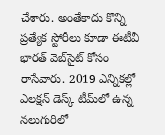చేశారు. అంతేకాదు కొన్ని ప్రత్యేక స్టోరీలు కూడా ఈటీవీ భారత్ వెబ్‌సైట్ కోసం రాసేవారు. 2019 ఎన్నికల్లో ఎలక్షన్ డెస్క్‌ టీమ్‌లో ఉన్న నలుగురిలో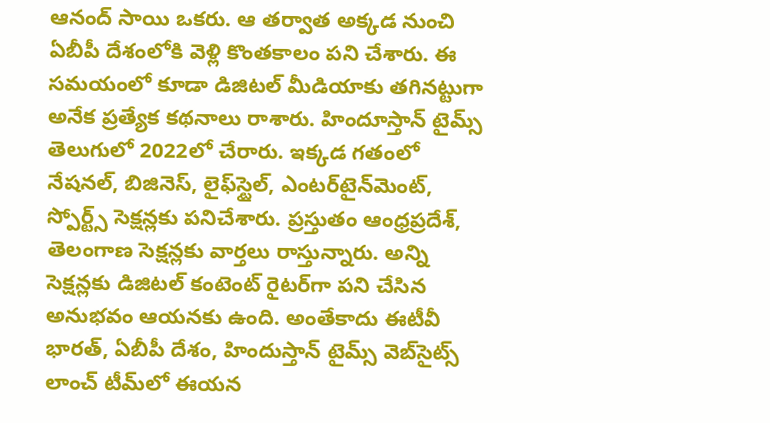ఆనంద్ సాయి ఒకరు. ఆ తర్వాత అక్కడ నుంచి ఏబీపీ దేశంలోకి వెళ్లి కొంతకాలం పని చేశారు. ఈ సమయంలో కూడా డిజిటల్ మీడియాకు తగినట్టుగా అనేక ప్రత్యేక కథనాలు రాశారు. హిందూస్తాన్ టైమ్స్‌ తెలుగులో 2022లో చేరారు. ఇక్కడ గతంలో నేషనల్, బిజినెస్, లైఫ్‌స్టైల్, ఎంటర్‌టైన్‌మెంట్‌, స్పోర్ట్స్‌ సెక్షన్లకు పనిచేశారు. ప్రస్తుతం ఆంధ్రప్రదేశ్, తెలంగాణ సెక్షన్లకు వార్తలు రాస్తున్నారు. అన్ని సెక్షన్లకు డిజిటల్ కంటెంట్ రైటర్‌గా పని చేసిన అనుభవం ఆయనకు ఉంది. అంతేకాదు ఈటీవీ భారత్, ఏబీపీ దేశం, హిందుస్తాన్ టైమ్స్ వెబ్‌సైట్స్ లాంచ్ టీమ్‌లో ఈయన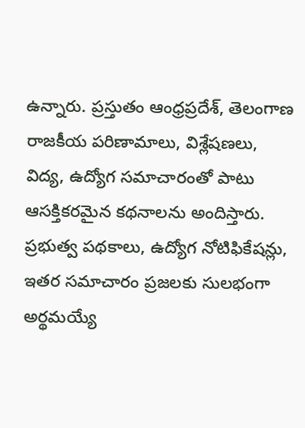ఉన్నారు. ప్రస్తుతం ఆంధ్రప్రదేశ్, తెలంగాణ రాజకీయ పరిణామాలు, విశ్లేషణలు, విద్య, ఉద్యోగ సమాచారంతో పాటు ఆసక్తికరమైన కథనాలను అందిస్తారు. ప్రభుత్వ పథకాలు, ఉద్యోగ నోటిఫికేషన్లు, ఇతర సమాచారం ప్రజలకు సులభంగా అర్థమయ్యే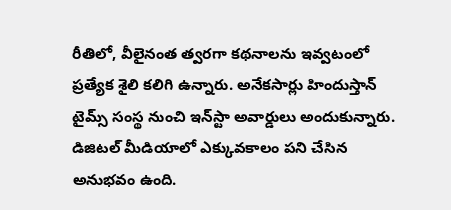రీతిలో, వీలైనంత త్వరగా కథనాలను ఇవ్వటంలో ప్రత్యేక శైలి కలిగి ఉన్నారు. అనేకసార్లు హిందుస్తాన్ టైమ్స్ సంస్థ నుంచి ఇన్‌స్టా అవార్డులు అందుకున్నారు. డిజిటల్ మీడియాలో ఎక్కువకాలం పని చేసిన అనుభవం ఉంది.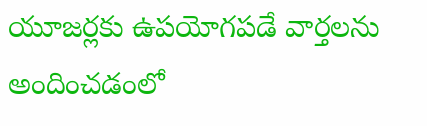యూజర్లకు ఉపయోగపడే వార్తలను అందించడంలో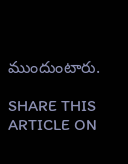ముందుంటారు.

SHARE THIS ARTICLE ON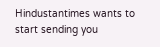Hindustantimes wants to start sending you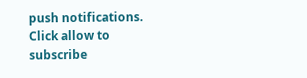push notifications. Click allow to subscribe